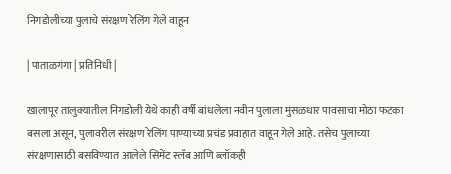निगडोलीच्या पुलाचे संरक्षण रेलिंग गेले वाहून

| पाताळगंगा | प्रतिनिधी |

खालापूर तालुक्यातील निगडोली येथे काही वर्षी बांधलेला नवीन पुलाला मुसळधार पावसाचा मोठा फटका बसला असून, पुलावरील संरक्षण रेलिंग पाण्याच्या प्रचंड प्रवाहात वाहून गेले आहे. तसेच पुलाच्या संरक्षणासाठी बसविण्यात आलेले सिमेंट स्लॅब आणि ब्लॉकही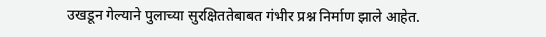उखडून गेल्याने पुलाच्या सुरक्षिततेबाबत गंभीर प्रश्न निर्माण झाले आहेत.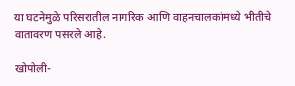या घटनेमुळे परिसरातील नागरिक आणि वाहनचालकांमध्ये भीतीचे वातावरण पसरले आहे.

खोपोली-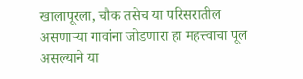खालापूरला, चौक तसेच या परिसरातील असणाऱ्या गावांना जोडणारा हा महत्त्वाचा पूल असल्याने या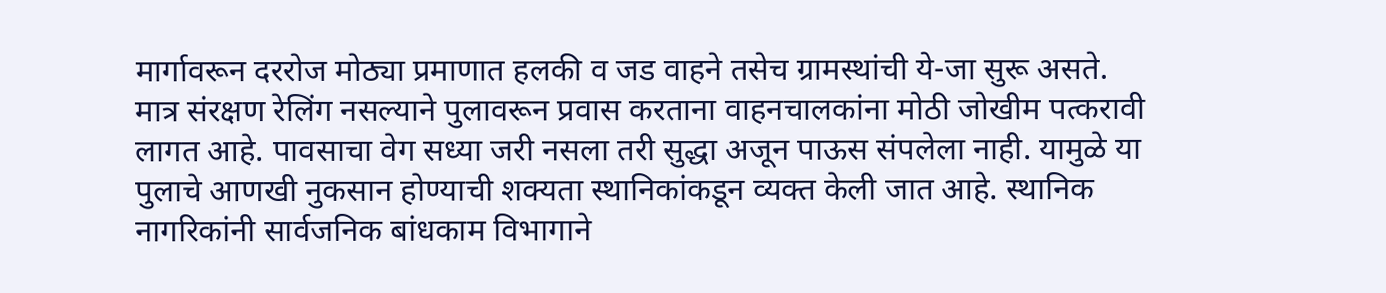मार्गावरून दररोज मोठ्या प्रमाणात हलकी व जड वाहने तसेच ग्रामस्थांची ये-जा सुरू असते. मात्र संरक्षण रेलिंग नसल्याने पुलावरून प्रवास करताना वाहनचालकांना मोठी जोखीम पत्करावी लागत आहे. पावसाचा वेग सध्या जरी नसला तरी सुद्धा अजून पाऊस संपलेला नाही. यामुळे या पुलाचे आणखी नुकसान होण्याची शक्यता स्थानिकांकडून व्यक्त केली जात आहे. स्थानिक नागरिकांनी सार्वजनिक बांधकाम विभागाने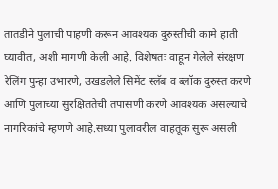तातडीने पुलाची पाहणी करून आवश्यक दुरुस्तीची कामे हाती घ्यावीत, अशी मागणी केली आहे. विशेषतः वाहून गेलेले संरक्षण रेलिंग पुन्हा उभारणे, उखडलेले सिमेंट स्लॅब व ब्लॉक दुरुस्त करणे आणि पुलाच्या सुरक्षिततेची तपासणी करणे आवश्यक असल्याचे नागरिकांचे म्हणणे आहे.सध्या पुलावरील वाहतूक सुरू असली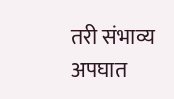तरी संभाव्य अपघात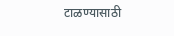टाळण्यासाठी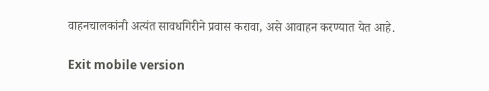वाहनचालकांनी अत्यंत सावधगिरीने प्रवास करावा, असे आवाहन करण्यात येत आहे.

Exit mobile version